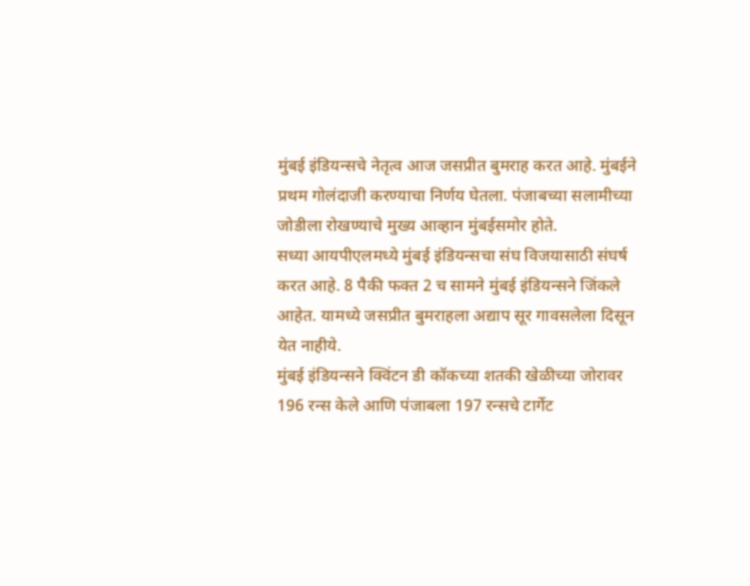मुंबई इंडियन्सचे नेतृत्व आज जसप्रीत बुमराह करत आहे. मुंबईने प्रथम गोलंदाजी करण्याचा निर्णय घेतला. पंजाबच्या सलामीच्या जोडीला रोखण्याचे मुख्य आव्हान मुंबईसमोर होते.
सध्या आयपीएलमध्ये मुंबई इंडियन्सचा संघ विजयासाठी संघर्ष करत आहे. 8 पैकी फक्त 2 च सामने मुंबई इंडियन्सने जिंकले आहेत. यामध्ये जसप्रीत बुमराहला अद्याप सूर गावसलेला दिसून येत नाहीये.
मुंबई इंडियन्सने क्विंटन डी कॉकच्या शतकी खेळीच्या जोरावर 196 रन्स केले आणि पंजाबला 197 रन्सचे टार्गेट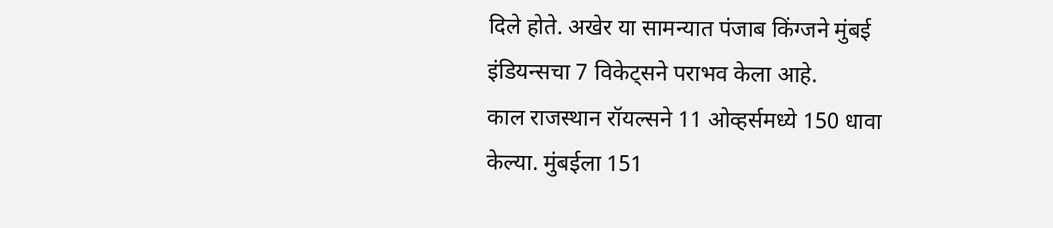दिले होते. अखेर या सामन्यात पंजाब किंग्जने मुंबई इंडियन्सचा 7 विकेट्सने पराभव केला आहे.
काल राजस्थान रॉयल्सने 11 ओव्हर्समध्ये 150 धावा केल्या. मुंबईला 151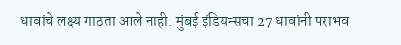धावांचे लक्ष्य गाठता आले नाही. मुंबई इंडियन्सचा 27 धावांनी पराभव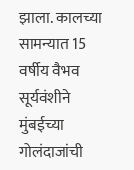झाला. कालच्या सामन्यात 15 वर्षीय वैभव सूर्यवंशीने मुंबईच्या गोलंदाजांची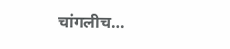चांगलीच…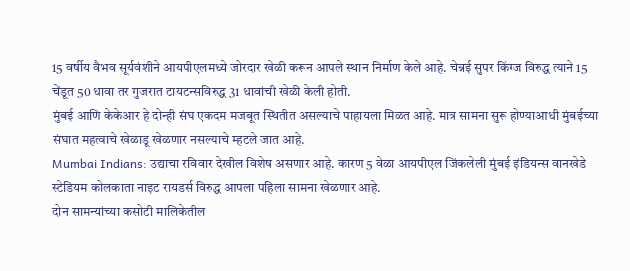15 वर्षीय वैभव सूर्यवंशीने आयपीएलमध्ये जोरदार खेळी करून आपले स्थान निर्माण केले आहे. चेन्नई सुपर किंग्ज विरुद्ध त्याने 15 चेंडूत 50 धावा तर गुजरात टायटन्सविरुद्ध 31 धावांची खेळी केली होती.
मुंबई आणि केकेआर हे दोन्ही संघ एकदम मजबूत स्थितीत असल्याचे पाहायला मिळत आहे. मात्र सामना सुरू होण्याआधी मुंबईच्या संघात महत्वाचे खेळाडू खेळणार नसल्याचे म्हटले जात आहे.
Mumbai Indians: उद्याचा रविवार देखील विशेष असणार आहे. कारण 5 वेळा आयपीएल जिंकलेली मुंबई इंडियन्स वानखेडे स्टेडियम कोलकाता नाइट रायडर्स विरुद्ध आपला पहिला सामना खेळणार आहे.
दोन सामन्यांच्या कसोटी मालिकेतील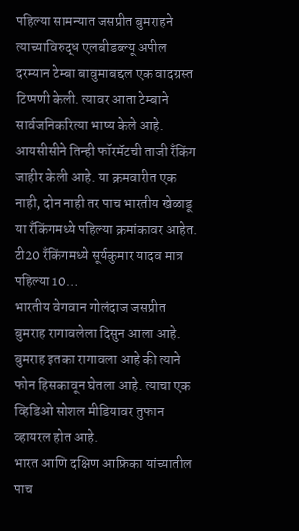पहिल्या सामन्यात जसप्रीत बुमराहने त्याच्याविरुद्ध एलबीडब्ल्यू अपील दरम्यान टेम्बा बावुमाबद्दल एक वादग्रस्त टिप्पणी केली. त्यावर आता टेम्बाने सार्वजनिकरित्या भाष्य केले आहे.
आयसीसीने तिन्ही फॉरमॅटची ताजी रँकिंग जाहीर केली आहे. या क्रमवारीत एक नाही, दोन नाही तर पाच भारतीय खेळाडू या रँकिंगमध्ये पहिल्या क्रमांकावर आहेत. टी20 रँकिंगमध्ये सूर्यकुमार यादव मात्र पहिल्या 10…
भारतीय वेगवान गोलंदाज जसप्रीत बुमराह रागावलेला दिसुन आला आहे. बुमराह इतका रागावला आहे की त्याने फोन हिसकावून घेतला आहे. त्याचा एक व्हिडिओ सोशल मीडियावर तुफान व्हायरल होत आहे.
भारत आणि दक्षिण आफ्रिका यांच्यातील पाच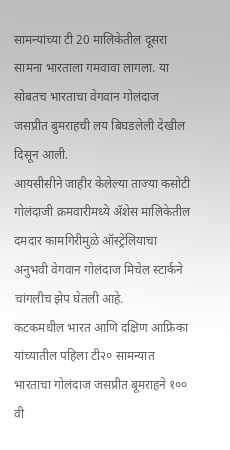सामन्यांच्या टी 20 मालिकेतील दूसरा सामना भारताला गमवावा लागला. या सोबतच भारताचा वेगवान गोलंदाज जसप्रीत बुमराहची लय बिघडलेली देखील दिसून आली.
आयसीसीने जाहीर केलेल्या ताज्या कसोटी गोलंदाजी क्रमवारीमध्ये ॲशेस मालिकेतील दमदार कामगिरीमुळे ऑस्ट्रेलियाचा अनुभवी वेगवान गोलंदाज मिचेल स्टार्कने चांगलीच झेप घेतली आहे.
कटकमधील भारत आणि दक्षिण आफ्रिका यांच्यातील पहिला टी२० सामन्यात भारताचा गोलंदाज जसप्रीत बूमराहने १०० वी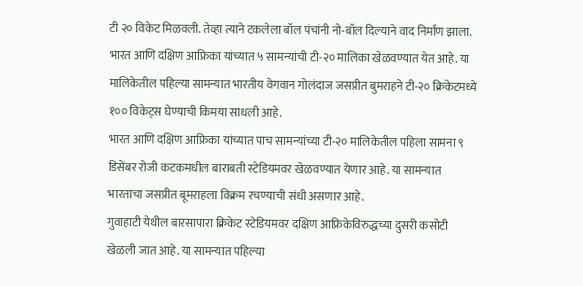टी २० विकेट मिळवली. तेव्हा त्याने टकलेला बॉल पंचांनी नो-बॉल दिल्याने वाद निर्माण झाला.
भारत आणि दक्षिण आफ्रिका यांच्यात ५ सामन्यांची टी-२० मालिका खेळवण्यात येत आहे. या मालिकेतील पहिल्या सामन्यात भारतीय वेगवान गोलंदाज जसप्रीत बुमराहने टी-२० क्रिकेटमध्ये १०० विकेट्स घेण्याची किमया साधली आहे.
भारत आणि दक्षिण आफ्रिका यांच्यात पाच सामन्यांच्या टी-२० मालिकेतील पहिला सामना ९ डिसेंबर रोजी कटकमधील बाराबती स्टेडियमवर खेळवण्यात येणार आहे. या सामन्यात भारताचा जसप्रीत बूमराहला विक्रम रचण्याची संधी असणार आहे.
गुवाहाटी येथील बारसापारा क्रिकेट स्टेडियमवर दक्षिण आफ्रिकेविरुद्धच्या दुसरी कसोटी खेळली जात आहे. या सामन्यात पहिल्या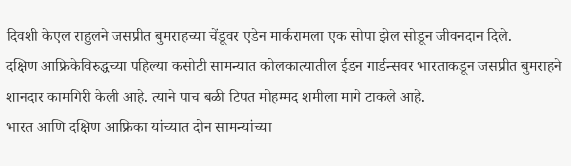दिवशी केएल राहुलने जसप्रीत बुमराहच्या चेंडूवर एडेन मार्करामला एक सोपा झेल सोडून जीवनदान दिले.
दक्षिण आफ्रिकेविरुद्धच्या पहिल्या कसोटी सामन्यात कोलकात्यातील ईडन गार्डन्सवर भारताकडून जसप्रीत बुमराहने शानदार कामगिरी केली आहे. त्याने पाच बळी टिपत मोहम्मद शमीला मागे टाकले आहे.
भारत आणि दक्षिण आफ्रिका यांच्यात दोन सामन्यांच्या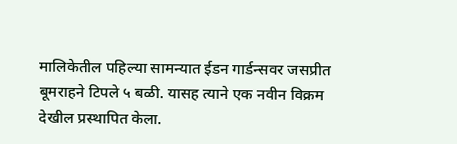मालिकेतील पहिल्या सामन्यात ईडन गार्डन्सवर जसप्रीत बूमराहने टिपले ५ बळी. यासह त्याने एक नवीन विक्रम देखील प्रस्थापित केला.